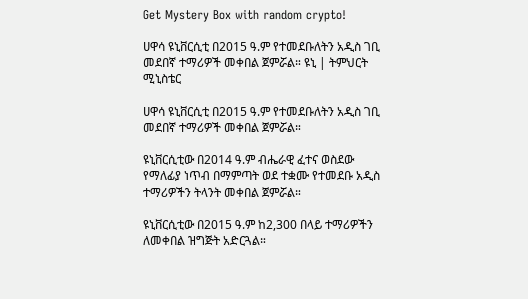Get Mystery Box with random crypto!

ሀዋሳ ዩኒቨርሲቲ በ2015 ዓ.ም የተመደቡለትን አዲስ ገቢ መደበኛ ተማሪዎች መቀበል ጀምሯል። ዩኒ | ትምህርት ሚኒስቴር

ሀዋሳ ዩኒቨርሲቲ በ2015 ዓ.ም የተመደቡለትን አዲስ ገቢ መደበኛ ተማሪዎች መቀበል ጀምሯል።

ዩኒቨርሲቲው በ2014 ዓ.ም ብሔራዊ ፈተና ወስደው የማለፊያ ነጥብ በማምጣት ወደ ተቋሙ የተመደቡ አዲስ ተማሪዎችን ትላንት መቀበል ጀምሯል።

ዩኒቨርሲቲው በ2015 ዓ.ም ከ2,300 በላይ ተማሪዎችን ለመቀበል ዝግጅት አድርጓል።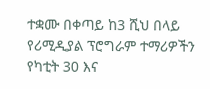ተቋሙ በቀጣይ ከ3 ሺህ በላይ የሪሚዲያል ፕሮግራም ተማሪዎችን የካቲት 30 እና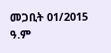መጋቢት 01/2015 ዓ.ም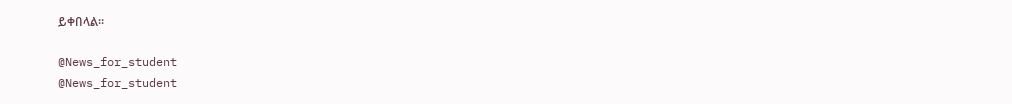ይቀበላል።

@News_for_student
@News_for_student